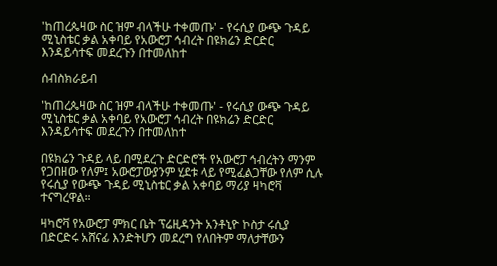'ከጠረጴዛው ስር ዝም ብላችሁ ተቀመጡ' - የሩሲያ ውጭ ጉዳይ ሚኒስቴር ቃል አቀባይ የአውሮፓ ኅብረት በዩክሬን ድርድር እንዳይሳተፍ መደረጉን በተመለከተ

ሰብስክራይብ

'ከጠረጴዛው ስር ዝም ብላችሁ ተቀመጡ' - የሩሲያ ውጭ ጉዳይ ሚኒስቴር ቃል አቀባይ የአውሮፓ ኅብረት በዩክሬን ድርድር እንዳይሳተፍ መደረጉን በተመለከተ

በዩክሬን ጉዳይ ላይ በሚደረጉ ድርድሮች የአውሮፓ ኅብረትን ማንም የጋበዘው የለም፤ አውሮፓውያንም ሂደቱ ላይ የሚፈልጋቸው የለም ሲሉ የሩሲያ የውጭ ጉዳይ ሚኒስቴር ቃል አቀባይ ማሪያ ዛካሮቫ ተናግረዋል።

ዛካሮቫ የአውሮፓ ምክር ቤት ፕሬዚዳንት አንቶኒዮ ኮስታ ሩሲያ በድርድሩ አሸናፊ እንድትሆን መደረግ የለበትም ማለታቸውን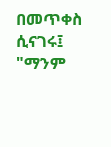በመጥቀስ ሲናገሩ፤ "ማንም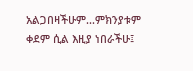አልጋበዛችሁም...ምክንያቱም ቀደም ሲል እዚያ ነበራችሁ፤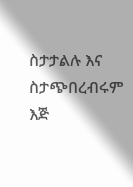ስታታልሉ እና ስታጭበረብሩም እጅ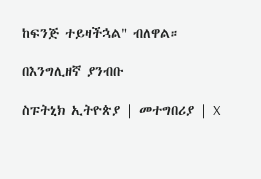ከፍንጅ ተይዛችኋል" ብለዋል።

በእንግሊዘኛ ያንብቡ

ስፑትኒክ ኢትዮጵያ | መተግበሪያ | X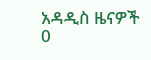አዳዲስ ዜናዎች
0